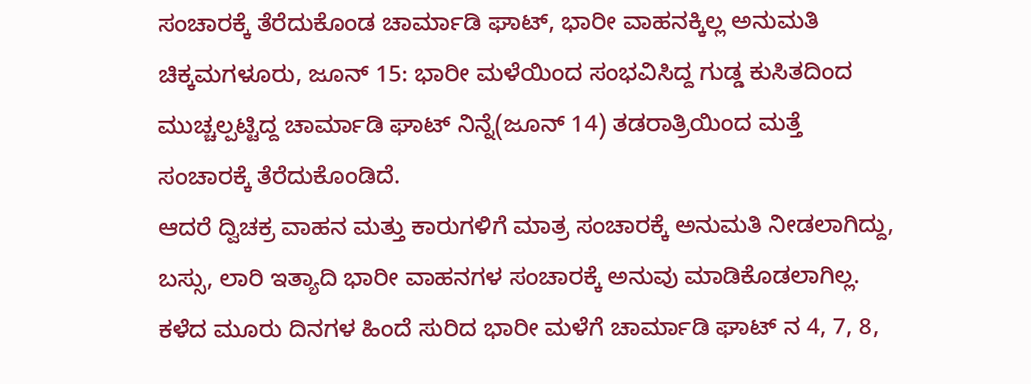ಸಂಚಾರಕ್ಕೆ ತೆರೆದುಕೊಂಡ ಚಾರ್ಮಾಡಿ ಘಾಟ್, ಭಾರೀ ವಾಹನಕ್ಕಿಲ್ಲ ಅನುಮತಿ
ಚಿಕ್ಕಮಗಳೂರು, ಜೂನ್ 15: ಭಾರೀ ಮಳೆಯಿಂದ ಸಂಭವಿಸಿದ್ದ ಗುಡ್ಡ ಕುಸಿತದಿಂದ ಮುಚ್ಚಲ್ಪಟ್ಟಿದ್ದ ಚಾರ್ಮಾಡಿ ಘಾಟ್ ನಿನ್ನೆ(ಜೂನ್ 14) ತಡರಾತ್ರಿಯಿಂದ ಮತ್ತೆ ಸಂಚಾರಕ್ಕೆ ತೆರೆದುಕೊಂಡಿದೆ.
ಆದರೆ ದ್ವಿಚಕ್ರ ವಾಹನ ಮತ್ತು ಕಾರುಗಳಿಗೆ ಮಾತ್ರ ಸಂಚಾರಕ್ಕೆ ಅನುಮತಿ ನೀಡಲಾಗಿದ್ದು, ಬಸ್ಸು, ಲಾರಿ ಇತ್ಯಾದಿ ಭಾರೀ ವಾಹನಗಳ ಸಂಚಾರಕ್ಕೆ ಅನುವು ಮಾಡಿಕೊಡಲಾಗಿಲ್ಲ.
ಕಳೆದ ಮೂರು ದಿನಗಳ ಹಿಂದೆ ಸುರಿದ ಭಾರೀ ಮಳೆಗೆ ಚಾರ್ಮಾಡಿ ಘಾಟ್ ನ 4, 7, 8,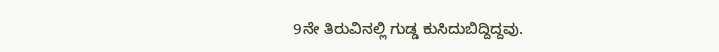9ನೇ ತಿರುವಿನಲ್ಲಿ ಗುಡ್ಡ ಕುಸಿದುಬಿದ್ದಿದ್ದವು.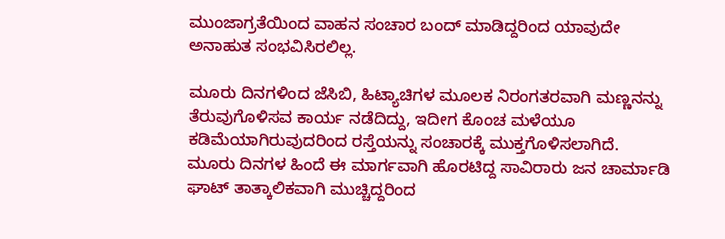ಮುಂಜಾಗ್ರತೆಯಿಂದ ವಾಹನ ಸಂಚಾರ ಬಂದ್ ಮಾಡಿದ್ದರಿಂದ ಯಾವುದೇ ಅನಾಹುತ ಸಂಭವಿಸಿರಲಿಲ್ಲ.

ಮೂರು ದಿನಗಳಿಂದ ಜೆಸಿಬಿ, ಹಿಟ್ಯಾಚಿಗಳ ಮೂಲಕ ನಿರಂಗತರವಾಗಿ ಮಣ್ಣನನ್ನು ತೆರುವುಗೊಳಿಸವ ಕಾರ್ಯ ನಡೆದಿದ್ದು, ಇದೀಗ ಕೊಂಚ ಮಳೆಯೂ ಕಡಿಮೆಯಾಗಿರುವುದರಿಂದ ರಸ್ತೆಯನ್ನು ಸಂಚಾರಕ್ಕೆ ಮುಕ್ತಗೊಳಿಸಲಾಗಿದೆ.
ಮೂರು ದಿನಗಳ ಹಿಂದೆ ಈ ಮಾರ್ಗವಾಗಿ ಹೊರಟಿದ್ದ ಸಾವಿರಾರು ಜನ ಚಾರ್ಮಾಡಿ ಘಾಟ್ ತಾತ್ಕಾಲಿಕವಾಗಿ ಮುಚ್ಚಿದ್ದರಿಂದ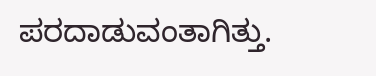ಪರದಾಡುವಂತಾಗಿತ್ತು.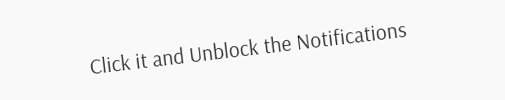Click it and Unblock the Notifications